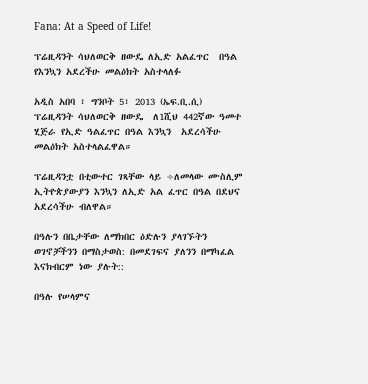Fana: At a Speed of Life!

ፕሬዚዳንት ሳህለወርቅ ዘውዴ ለኢድ አልፈጥር  በዓል የእንኳን አደረችሁ መልዕክት አስተላለፉ

አዲስ አበባ ፣ ግንቦት 5፣ 2013 (ኤፍ.ቢ.ሲ) ፕሬዚዳንት ሳህለወርቅ ዘውዴ  ለ1ሺህ 442ኛው ዓመተ ሂጅራ የኢድ ዓልፈጥር በዓል እንኳን  አደረሳችሁ መልዕክት አስተላልፈዋል።

ፕሬዚዳንቷ በቲውተር ገጻቸው ላይ ÷ለመላው ሙስሊም ኢትዮጵያውያን እንኳን ለኢድ አል ፈጥር በዓል በደህና አደረሳችሁ ብለዋል።

በዓሉን በቤታቸው ለማክበር ዕድሉን ያላገኙትን ወገኖቻችንን በማስታወስ: በመደገፍና ያለንን በማካፈል እናክብርም ነው ያሉት::

በዓሉ የሠላምና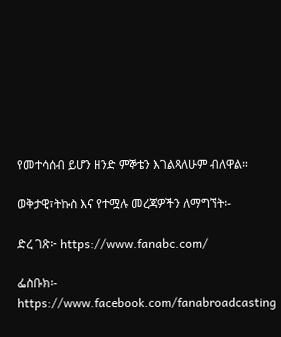የመተሳሰብ ይሆን ዘንድ ምኞቴን እገልጻለሁም ብለዋል።

ወቅታዊ፣ትኩስ እና የተሟሉ መረጃዎችን ለማግኘት፡-

ድረ ገጽ፦ https://www.fanabc.com/

ፌስቡክ፡- https://www.facebook.com/fanabroadcasting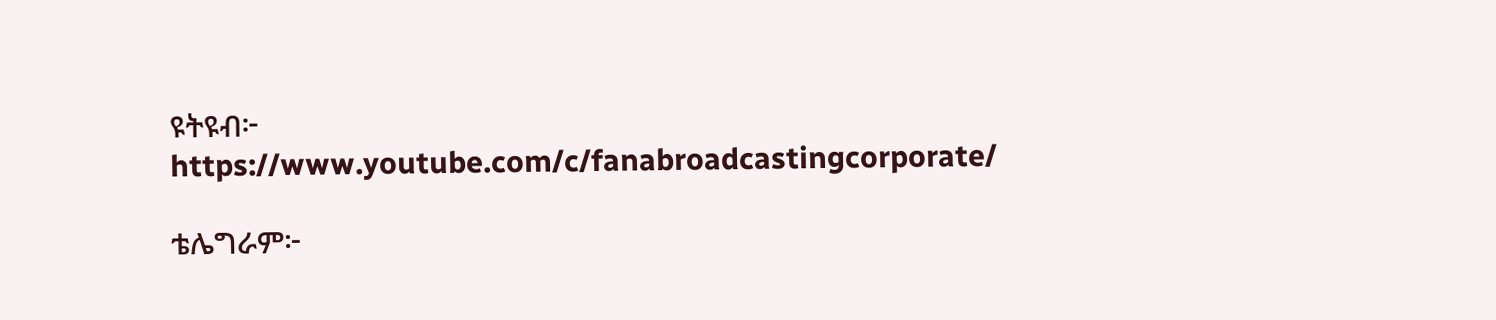ዩትዩብ፦ https://www.youtube.com/c/fanabroadcastingcorporate/

ቴሌግራም፦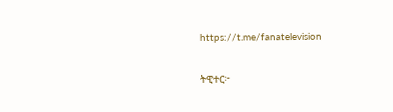https://t.me/fanatelevision

ትዊተር፦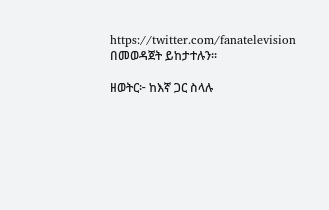https://twitter.com/fanatelevision በመወዳጀት ይከታተሉን፡፡

ዘወትር፦ ከእኛ ጋር ስላሉ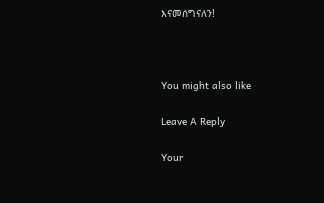እናመሰግናለን!



You might also like

Leave A Reply

Your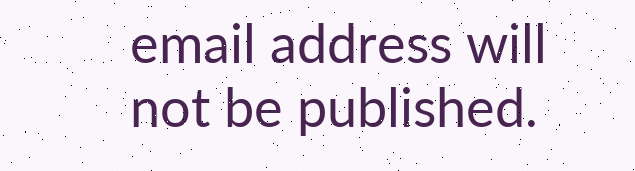email address will not be published.